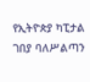የኢትዮጵያ ካፒታል ገበያ ባለሥልጣን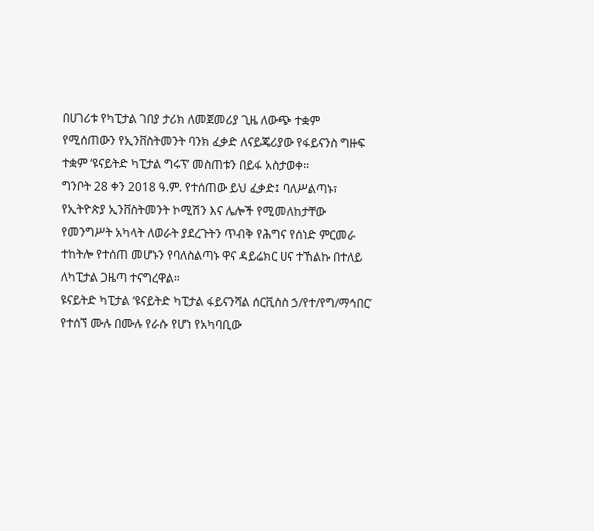በሀገሪቱ የካፒታል ገበያ ታሪክ ለመጀመሪያ ጊዜ ለውጭ ተቋም የሚሰጠውን የኢንቨስትመንት ባንክ ፈቃድ ለናይጄሪያው የፋይናንስ ግዙፍ ተቋም ‘ዩናይትድ ካፒታል ግሩፕ’ መስጠቱን በይፋ አስታወቀ።
ግንቦት 28 ቀን 2018 ዓ.ም. የተሰጠው ይህ ፈቃድ፤ ባለሥልጣኑ፣ የኢትዮጵያ ኢንቨስትመንት ኮሚሽን እና ሌሎች የሚመለከታቸው የመንግሥት አካላት ለወራት ያደረጉትን ጥብቅ የሕግና የሰነድ ምርመራ ተከትሎ የተሰጠ መሆኑን የባለስልጣኑ ዋና ዳይሬክር ሀና ተኸልኩ በተለይ ለካፒታል ጋዜጣ ተናግረዋል።
ዩናይትድ ካፒታል ‘ዩናይትድ ካፒታል ፋይናንሻል ሰርቪስስ ኃ/የተ/የግ/ማኅበር’ የተሰኘ ሙሉ በሙሉ የራሱ የሆነ የአካባቢው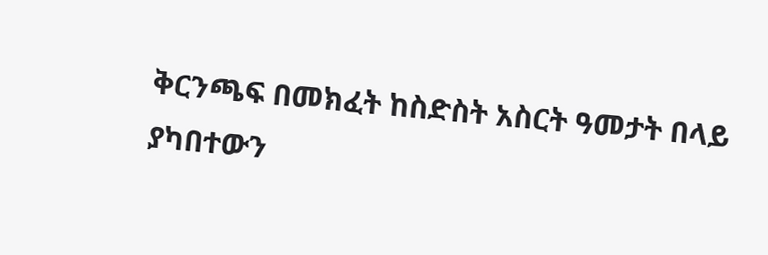ቅርንጫፍ በመክፈት ከስድስት አስርት ዓመታት በላይ ያካበተውን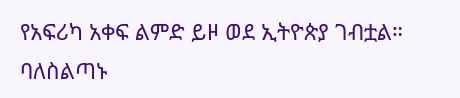የአፍሪካ አቀፍ ልምድ ይዞ ወደ ኢትዮጵያ ገብቷል።
ባለስልጣኑ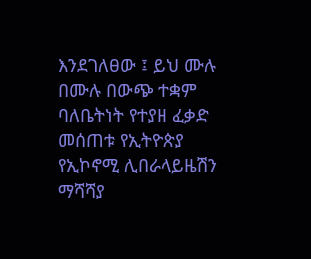እንደገለፀው ፤ ይህ ሙሉ በሙሉ በውጭ ተቋም ባለቤትነት የተያዘ ፈቃድ መሰጠቱ የኢትዮጵያ የኢኮኖሚ ሊበራላይዜሽን ማሻሻያ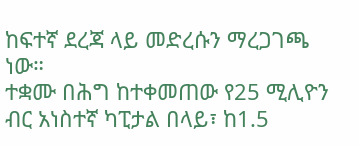ከፍተኛ ደረጃ ላይ መድረሱን ማረጋገጫ ነው።
ተቋሙ በሕግ ከተቀመጠው የ25 ሚሊዮን ብር አነስተኛ ካፒታል በላይ፣ ከ1.5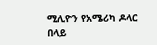ሚሊዮን የአሜሪካ ዶላር በላይ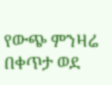የውጭ ምንዛሬ በቀጥታ ወደ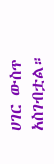ሀገር ውስጥ አስገብቷል።